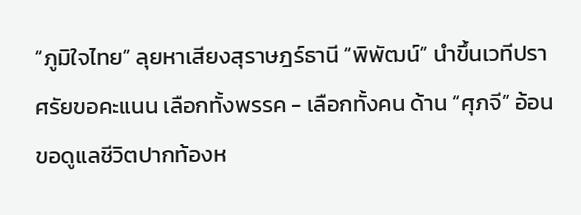“ภูมิใจไทย” ลุยหาเสียงสุราษฎร์ธานี “พิพัฒน์” นำขึ้นเวทีปราศรัยขอคะแนน เลือกทั้งพรรค - เลือกทั้งคน ด้าน “ศุภจี” อ้อนขอดูแลชีวิตปากท้องห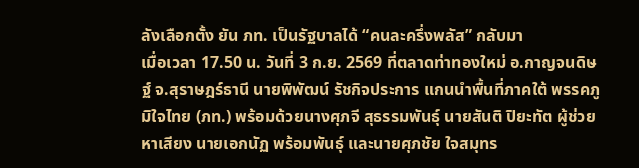ลังเลือกตั้ง ยัน ภท. เป็นรัฐบาลได้ “คนละครึ่งพลัส” กลับมา
เมื่อเวลา 17.50 น. วันที่ 3 ก.ย. 2569 ที่ตลาดท่าทองใหม่ อ.กาญจนดิษฐ์ จ.สุราษฎร์ธานี นายพิพัฒน์ รัชกิจประการ แกนนำพื้นที่ภาคใต้ พรรคภูมิใจไทย (ภท.) พร้อมด้วยนางศุภจี สุธรรมพันธุ์ นายสันติ ปิยะทัต ผู้ช่วยหาเสียง นายเอกนัฏ พร้อมพันธุ์ และนายศุภชัย ใจสมุทร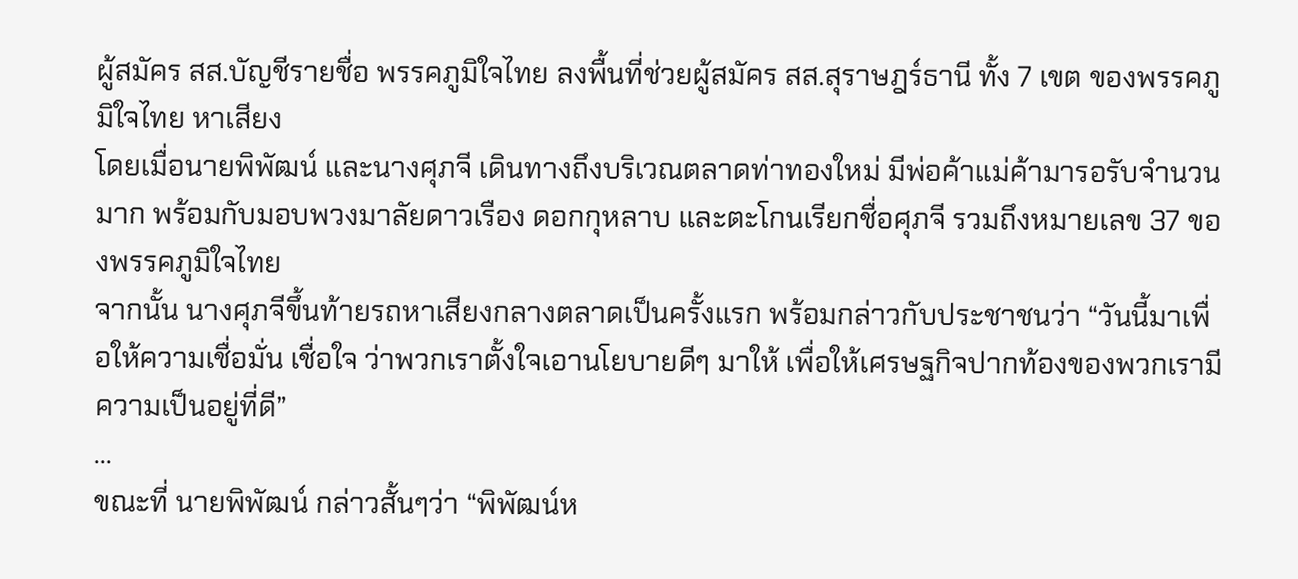ผู้สมัคร สส.บัญชีรายชื่อ พรรคภูมิใจไทย ลงพื้นที่ช่วยผู้สมัคร สส.สุราษฎร์ธานี ทั้ง 7 เขต ของพรรคภูมิใจไทย หาเสียง
โดยเมื่อนายพิพัฒน์ และนางศุภจี เดินทางถึงบริเวณตลาดท่าทองใหม่ มีพ่อค้าแม่ค้ามารอรับจำนวนมาก พร้อมกับมอบพวงมาลัยดาวเรือง ดอกกุหลาบ และตะโกนเรียกชื่อศุภจี รวมถึงหมายเลข 37 ของพรรคภูมิใจไทย
จากนั้น นางศุภจีขึ้นท้ายรถหาเสียงกลางตลาดเป็นครั้งแรก พร้อมกล่าวกับประชาชนว่า “วันนี้มาเพื่อให้ความเชื่อมั่น เชื่อใจ ว่าพวกเราตั้งใจเอานโยบายดีๆ มาให้ เพื่อให้เศรษฐกิจปากท้องของพวกเรามีความเป็นอยู่ที่ดี”
...
ขณะที่ นายพิพัฒน์ กล่าวสั้นๆว่า “พิพัฒน์ห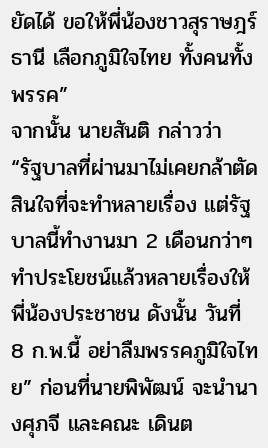ยัดได้ ขอให้พี่น้องชาวสุราษฎร์ธานี เลือกภูมิใจไทย ทั้งคนทั้งพรรค”
จากนั้น นายสันติ กล่าวว่า “รัฐบาลที่ผ่านมาไม่เคยกล้าตัดสินใจที่จะทำหลายเรื่อง แต่รัฐบาลนี้ทำงานมา 2 เดือนกว่าๆ ทำประโยชน์แล้วหลายเรื่องให้พี่น้องประชาชน ดังนั้น วันที่ 8 ก.พ.นี้ อย่าลืมพรรคภูมิใจไทย” ก่อนที่นายพิพัฒน์ จะนำนางศุภจี และคณะ เดินต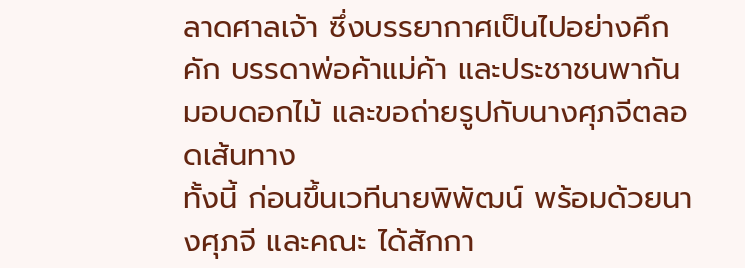ลาดศาลเจ้า ซึ่งบรรยากาศเป็นไปอย่างคึกคัก บรรดาพ่อค้าแม่ค้า และประชาชนพากันมอบดอกไม้ และขอถ่ายรูปกับนางศุภจีตลอดเส้นทาง
ทั้งนี้ ก่อนขึ้นเวทีนายพิพัฒน์ พร้อมด้วยนางศุภจี และคณะ ได้สักกา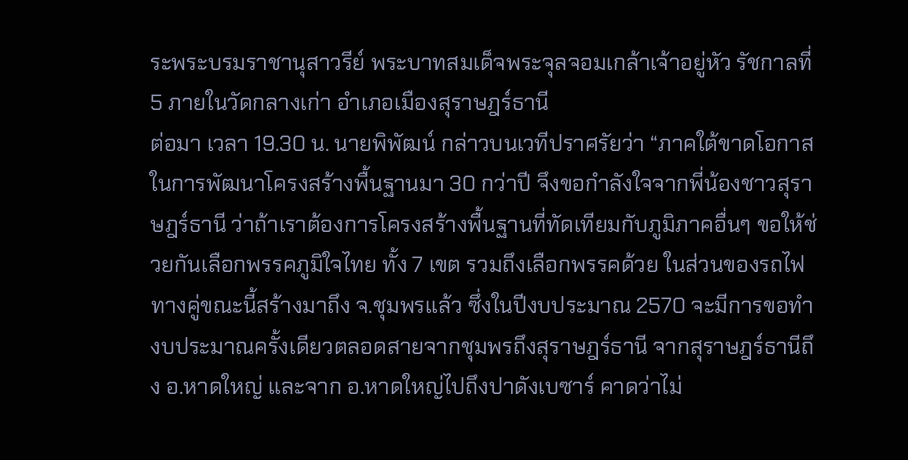ระพระบรมราชานุสาวรีย์ พระบาทสมเด็จพระจุลจอมเกล้าเจ้าอยู่หัว รัชกาลที่ 5 ภายในวัดกลางเก่า อำเภอเมืองสุราษฎร์ธานี
ต่อมา เวลา 19.30 น. นายพิพัฒน์ กล่าวบนเวทีปราศรัยว่า “ภาคใต้ขาดโอกาสในการพัฒนาโครงสร้างพื้นฐานมา 30 กว่าปี จึงขอกำลังใจจากพี่น้องชาวสุราษฎร์ธานี ว่าถ้าเราต้องการโครงสร้างพื้นฐานที่ทัดเทียมกับภูมิภาคอื่นๆ ขอให้ช่วยกันเลือกพรรคภูมิใจไทย ทั้ง 7 เขต รวมถึงเลือกพรรคด้วย ในส่วนของรถไฟทางคู่ขณะนี้สร้างมาถึง จ.ชุมพรแล้ว ซึ่งในปีงบประมาณ 2570 จะมีการขอทำงบประมาณครั้งเดียวตลอดสายจากชุมพรถึงสุราษฎร์ธานี จากสุราษฎร์ธานีถึง อ.หาดใหญ่ และจาก อ.หาดใหญ่ไปถึงปาดังเบซาร์ คาดว่าไม่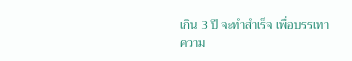เกิน 3 ปี จะทำสำเร็จ เพื่อบรรเทาความ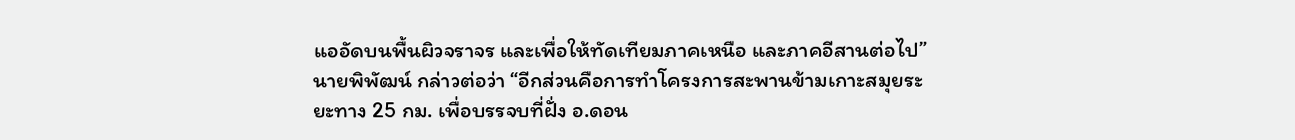แออัดบนพื้นผิวจราจร และเพื่อให้ทัดเทียมภาคเหนือ และภาคอีสานต่อไป”
นายพิพัฒน์ กล่าวต่อว่า “อีกส่วนคือการทำโครงการสะพานข้ามเกาะสมุยระยะทาง 25 กม. เพื่อบรรจบที่ฝั่ง อ.ดอน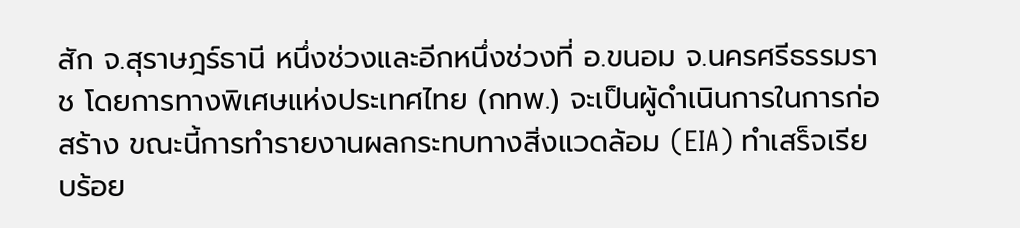สัก จ.สุราษฎร์ธานี หนึ่งช่วงและอีกหนึ่งช่วงที่ อ.ขนอม จ.นครศรีธรรมราช โดยการทางพิเศษแห่งประเทศไทย (กทพ.) จะเป็นผู้ดำเนินการในการก่อสร้าง ขณะนี้การทำรายงานผลกระทบทางสิ่งแวดล้อม (EIA) ทำเสร็จเรียบร้อย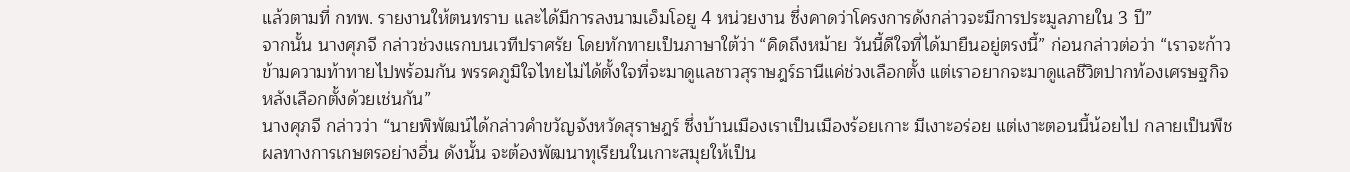แล้วตามที่ กทพ. รายงานให้ตนทราบ และได้มีการลงนามเอ็มโอยู 4 หน่วยงาน ซึ่งคาดว่าโครงการดังกล่าวจะมีการประมูลภายใน 3 ปี”
จากนั้น นางศุภจี กล่าวช่วงแรกบนเวทีปราศรัย โดยทักทายเป็นภาษาใต้ว่า “คิดถึงหม้าย วันนี้ดีใจที่ได้มายืนอยู่ตรงนี้” ก่อนกล่าวต่อว่า “เราจะก้าวข้ามความท้าทายไปพร้อมกัน พรรคภูมิใจไทยไม่ได้ตั้งใจที่จะมาดูแลชาวสุราษฎร์ธานีแค่ช่วงเลือกตั้ง แต่เราอยากจะมาดูแลชีวิตปากท้องเศรษฐกิจหลังเลือกตั้งด้วยเช่นกัน”
นางศุภจี กล่าวว่า “นายพิพัฒน์ได้กล่าวคำขวัญจังหวัดสุราษฎร์ ซึ่งบ้านเมืองเราเป็นเมืองร้อยเกาะ มีเงาะอร่อย แต่เงาะตอนนี้น้อยไป กลายเป็นพืชผลทางการเกษตรอย่างอื่น ดังนั้น จะต้องพัฒนาทุเรียนในเกาะสมุยให้เป็น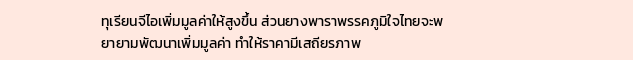ทุเรียนจีไอเพิ่มมูลค่าให้สูงขึ้น ส่วนยางพาราพรรคภูมิใจไทยจะพยายามพัฒนาเพิ่มมูลค่า ทำให้ราคามีเสถียรภาพ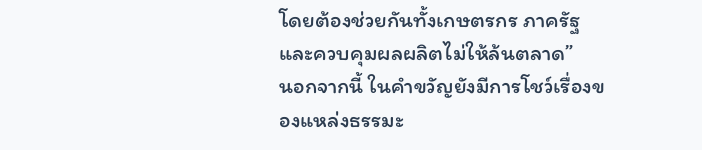โดยต้องช่วยกันทั้งเกษตรกร ภาครัฐ และควบคุมผลผลิตไม่ให้ล้นตลาด”
นอกจากนี้ ในคำขวัญยังมีการโชว์เรื่องของแหล่งธรรมะ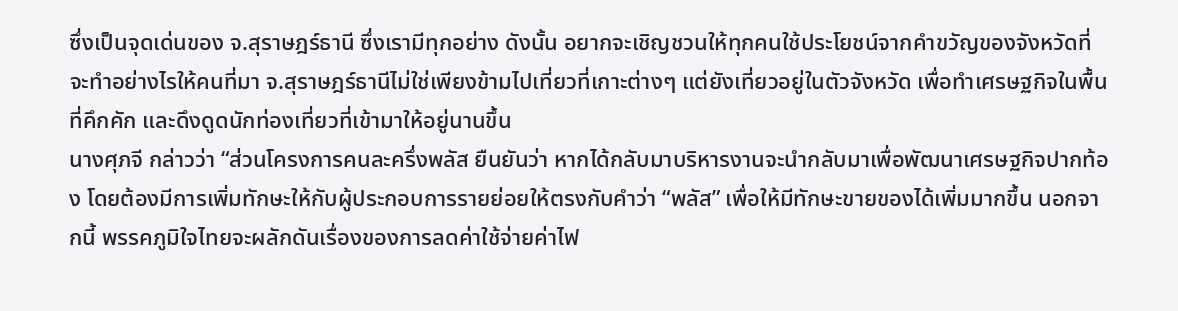ซึ่งเป็นจุดเด่นของ จ.สุราษฎร์ธานี ซึ่งเรามีทุกอย่าง ดังนั้น อยากจะเชิญชวนให้ทุกคนใช้ประโยชน์จากคำขวัญของจังหวัดที่จะทำอย่างไรให้คนที่มา จ.สุราษฎร์ธานีไม่ใช่เพียงข้ามไปเที่ยวที่เกาะต่างๆ แต่ยังเที่ยวอยู่ในตัวจังหวัด เพื่อทำเศรษฐกิจในพื้นที่คึกคัก และดึงดูดนักท่องเที่ยวที่เข้ามาให้อยู่นานขึ้น
นางศุภจี กล่าวว่า “ส่วนโครงการคนละครึ่งพลัส ยืนยันว่า หากได้กลับมาบริหารงานจะนำกลับมาเพื่อพัฒนาเศรษฐกิจปากท้อง โดยต้องมีการเพิ่มทักษะให้กับผู้ประกอบการรายย่อยให้ตรงกับคำว่า “พลัส” เพื่อให้มีทักษะขายของได้เพิ่มมากขึ้น นอกจากนี้ พรรคภูมิใจไทยจะผลักดันเรื่องของการลดค่าใช้จ่ายค่าไฟ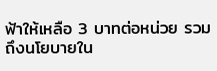ฟ้าให้เหลือ 3 บาทต่อหน่วย รวมถึงนโยบายใน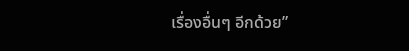เรื่องอื่นๆ อีกด้วย”